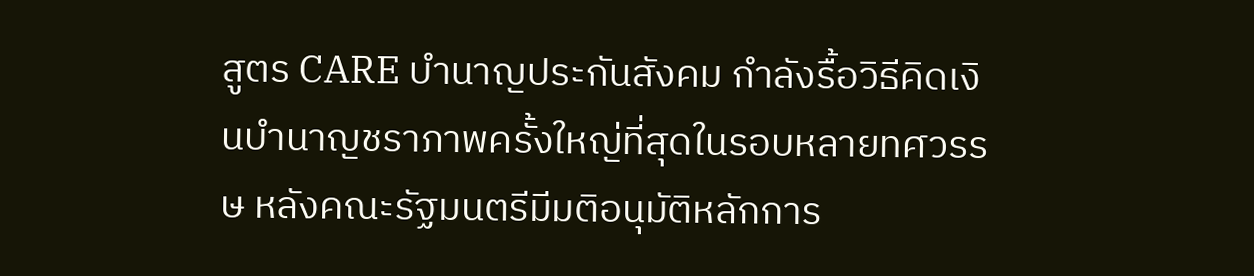สูตร CARE บำนาญประกันสังคม กำลังรื้อวิธีคิดเงินบำนาญชราภาพครั้งใหญ่ที่สุดในรอบหลายทศวรรษ หลังคณะรัฐมนตรีมีมติอนุมัติหลักการ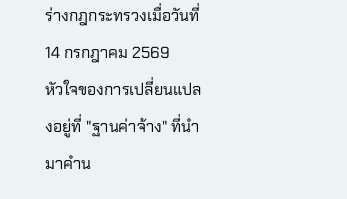ร่างกฎกระทรวงเมื่อวันที่ 14 กรกฎาคม 2569
หัวใจของการเปลี่ยนแปลงอยู่ที่ "ฐานค่าจ้าง" ที่นำมาคำน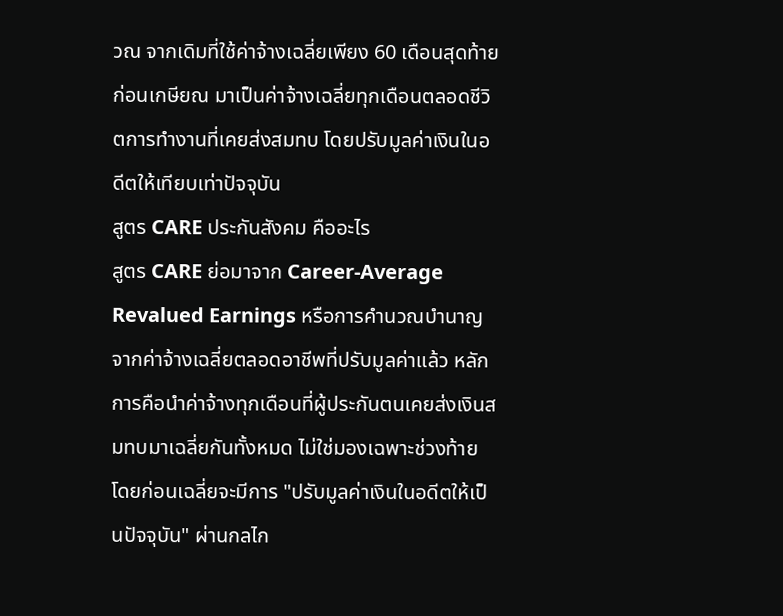วณ จากเดิมที่ใช้ค่าจ้างเฉลี่ยเพียง 60 เดือนสุดท้ายก่อนเกษียณ มาเป็นค่าจ้างเฉลี่ยทุกเดือนตลอดชีวิตการทำงานที่เคยส่งสมทบ โดยปรับมูลค่าเงินในอดีตให้เทียบเท่าปัจจุบัน
สูตร CARE ประกันสังคม คืออะไร
สูตร CARE ย่อมาจาก Career-Average Revalued Earnings หรือการคำนวณบำนาญจากค่าจ้างเฉลี่ยตลอดอาชีพที่ปรับมูลค่าแล้ว หลักการคือนำค่าจ้างทุกเดือนที่ผู้ประกันตนเคยส่งเงินสมทบมาเฉลี่ยกันทั้งหมด ไม่ใช่มองเฉพาะช่วงท้าย โดยก่อนเฉลี่ยจะมีการ "ปรับมูลค่าเงินในอดีตให้เป็นปัจจุบัน" ผ่านกลไก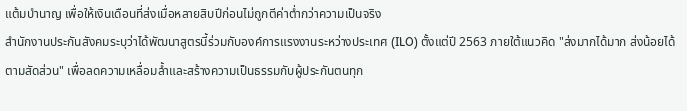แต้มบำนาญ เพื่อให้เงินเดือนที่ส่งเมื่อหลายสิบปีก่อนไม่ถูกตีค่าต่ำกว่าความเป็นจริง
สำนักงานประกันสังคมระบุว่าได้พัฒนาสูตรนี้ร่วมกับองค์การแรงงานระหว่างประเทศ (ILO) ตั้งแต่ปี 2563 ภายใต้แนวคิด "ส่งมากได้มาก ส่งน้อยได้ตามสัดส่วน" เพื่อลดความเหลื่อมล้ำและสร้างความเป็นธรรมกับผู้ประกันตนทุก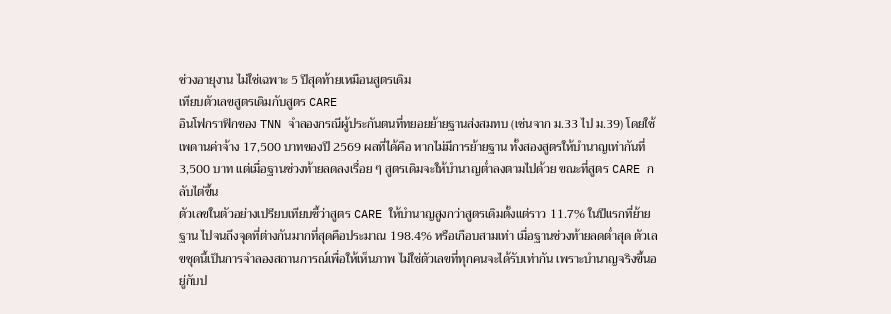ช่วงอายุงาน ไม่ใช่เฉพาะ 5 ปีสุดท้ายเหมือนสูตรเดิม
เทียบตัวเลขสูตรเดิมกับสูตร CARE
อินโฟกราฟิกของ TNN จำลองกรณีผู้ประกันตนที่ทยอยย้ายฐานส่งสมทบ (เช่นจาก ม.33 ไป ม.39) โดยใช้เพดานค่าจ้าง 17,500 บาทของปี 2569 ผลที่ได้คือ หากไม่มีการย้ายฐาน ทั้งสองสูตรให้บำนาญเท่ากันที่ 3,500 บาท แต่เมื่อฐานช่วงท้ายลดลงเรื่อย ๆ สูตรเดิมจะให้บำนาญต่ำลงตามไปด้วย ขณะที่สูตร CARE กลับไต่ขึ้น
ตัวเลขในตัวอย่างเปรียบเทียบชี้ว่าสูตร CARE ให้บำนาญสูงกว่าสูตรเดิมตั้งแต่ราว 11.7% ในปีแรกที่ย้ายฐาน ไปจนถึงจุดที่ต่างกันมากที่สุดคือประมาณ 198.4% หรือเกือบสามเท่า เมื่อฐานช่วงท้ายลดต่ำสุด ตัวเลขชุดนี้เป็นการจำลองสถานการณ์เพื่อให้เห็นภาพ ไม่ใช่ตัวเลขที่ทุกคนจะได้รับเท่ากัน เพราะบำนาญจริงขึ้นอยู่กับป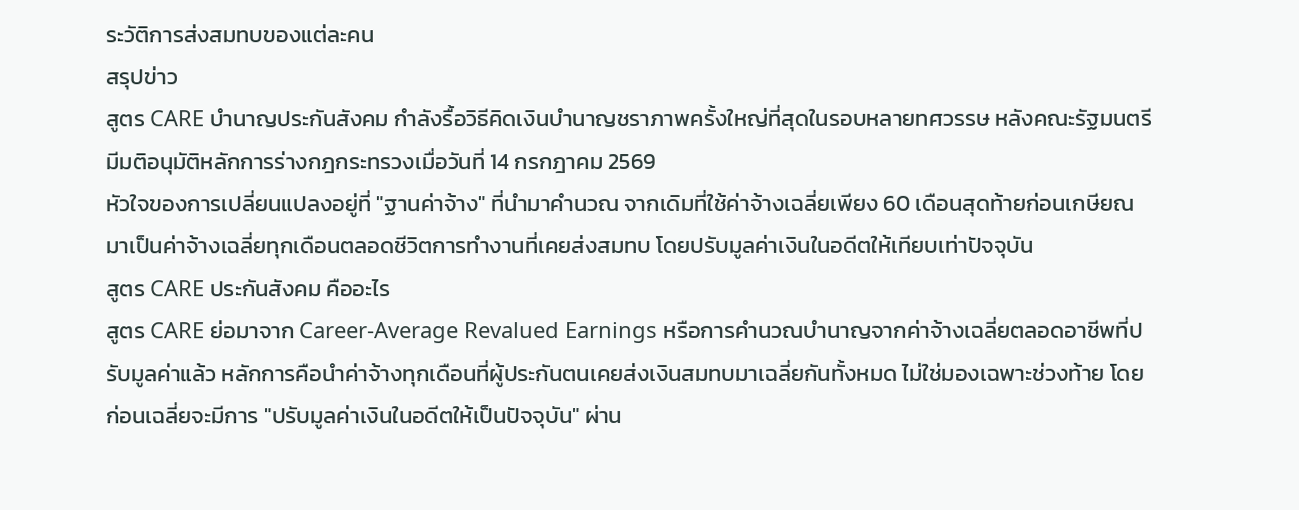ระวัติการส่งสมทบของแต่ละคน
สรุปข่าว
สูตร CARE บำนาญประกันสังคม กำลังรื้อวิธีคิดเงินบำนาญชราภาพครั้งใหญ่ที่สุดในรอบหลายทศวรรษ หลังคณะรัฐมนตรีมีมติอนุมัติหลักการร่างกฎกระทรวงเมื่อวันที่ 14 กรกฎาคม 2569
หัวใจของการเปลี่ยนแปลงอยู่ที่ "ฐานค่าจ้าง" ที่นำมาคำนวณ จากเดิมที่ใช้ค่าจ้างเฉลี่ยเพียง 60 เดือนสุดท้ายก่อนเกษียณ มาเป็นค่าจ้างเฉลี่ยทุกเดือนตลอดชีวิตการทำงานที่เคยส่งสมทบ โดยปรับมูลค่าเงินในอดีตให้เทียบเท่าปัจจุบัน
สูตร CARE ประกันสังคม คืออะไร
สูตร CARE ย่อมาจาก Career-Average Revalued Earnings หรือการคำนวณบำนาญจากค่าจ้างเฉลี่ยตลอดอาชีพที่ปรับมูลค่าแล้ว หลักการคือนำค่าจ้างทุกเดือนที่ผู้ประกันตนเคยส่งเงินสมทบมาเฉลี่ยกันทั้งหมด ไม่ใช่มองเฉพาะช่วงท้าย โดยก่อนเฉลี่ยจะมีการ "ปรับมูลค่าเงินในอดีตให้เป็นปัจจุบัน" ผ่าน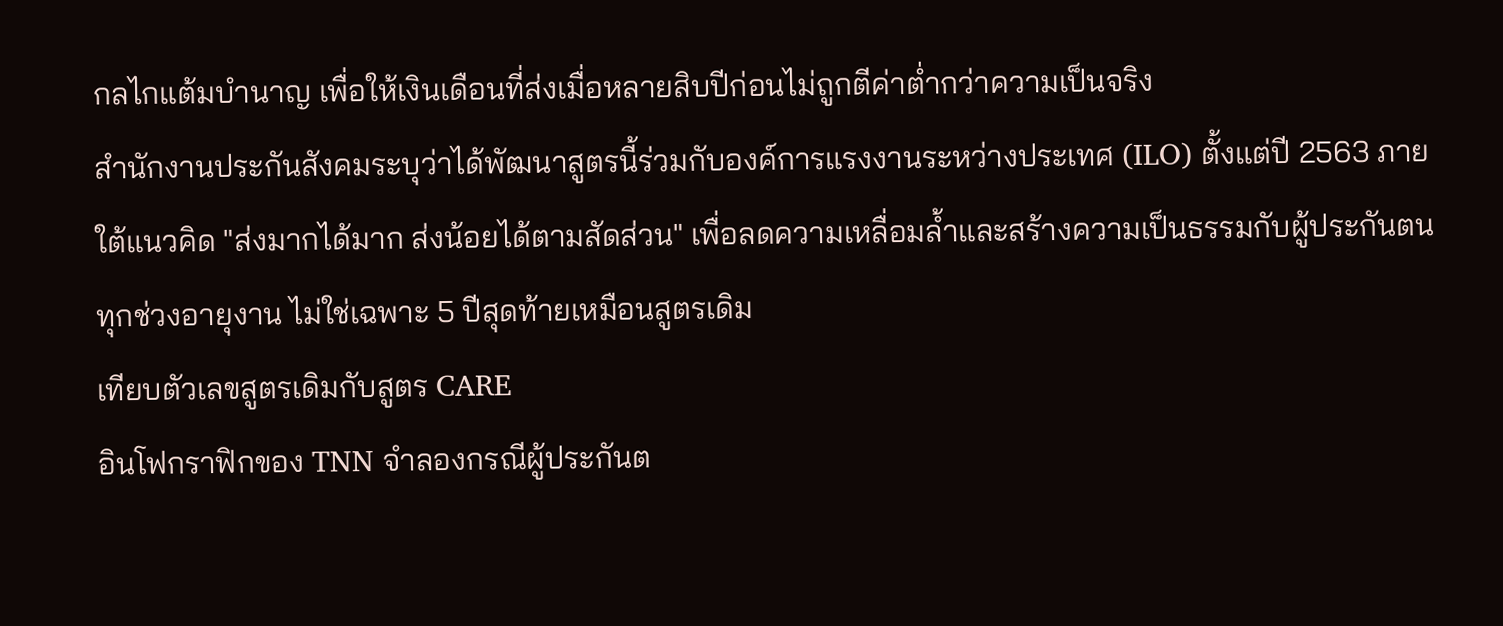กลไกแต้มบำนาญ เพื่อให้เงินเดือนที่ส่งเมื่อหลายสิบปีก่อนไม่ถูกตีค่าต่ำกว่าความเป็นจริง
สำนักงานประกันสังคมระบุว่าได้พัฒนาสูตรนี้ร่วมกับองค์การแรงงานระหว่างประเทศ (ILO) ตั้งแต่ปี 2563 ภายใต้แนวคิด "ส่งมากได้มาก ส่งน้อยได้ตามสัดส่วน" เพื่อลดความเหลื่อมล้ำและสร้างความเป็นธรรมกับผู้ประกันตนทุกช่วงอายุงาน ไม่ใช่เฉพาะ 5 ปีสุดท้ายเหมือนสูตรเดิม
เทียบตัวเลขสูตรเดิมกับสูตร CARE
อินโฟกราฟิกของ TNN จำลองกรณีผู้ประกันต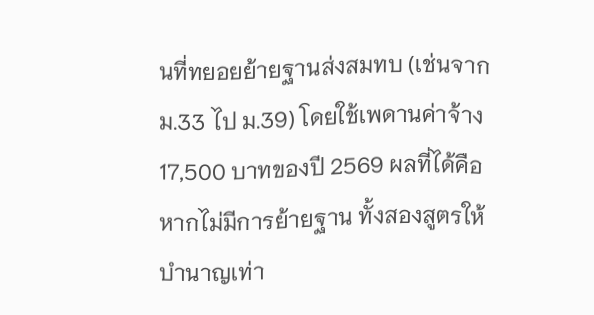นที่ทยอยย้ายฐานส่งสมทบ (เช่นจาก ม.33 ไป ม.39) โดยใช้เพดานค่าจ้าง 17,500 บาทของปี 2569 ผลที่ได้คือ หากไม่มีการย้ายฐาน ทั้งสองสูตรให้บำนาญเท่า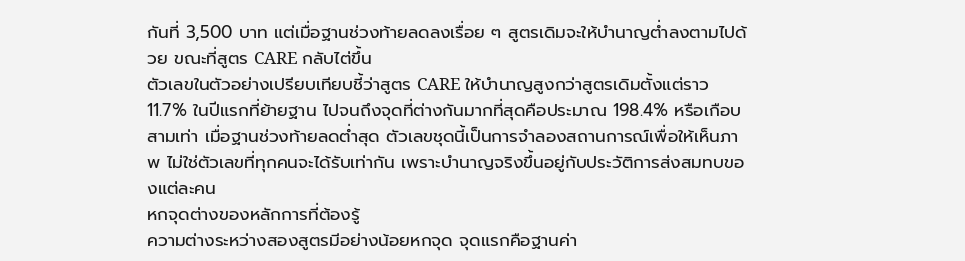กันที่ 3,500 บาท แต่เมื่อฐานช่วงท้ายลดลงเรื่อย ๆ สูตรเดิมจะให้บำนาญต่ำลงตามไปด้วย ขณะที่สูตร CARE กลับไต่ขึ้น
ตัวเลขในตัวอย่างเปรียบเทียบชี้ว่าสูตร CARE ให้บำนาญสูงกว่าสูตรเดิมตั้งแต่ราว 11.7% ในปีแรกที่ย้ายฐาน ไปจนถึงจุดที่ต่างกันมากที่สุดคือประมาณ 198.4% หรือเกือบสามเท่า เมื่อฐานช่วงท้ายลดต่ำสุด ตัวเลขชุดนี้เป็นการจำลองสถานการณ์เพื่อให้เห็นภาพ ไม่ใช่ตัวเลขที่ทุกคนจะได้รับเท่ากัน เพราะบำนาญจริงขึ้นอยู่กับประวัติการส่งสมทบของแต่ละคน
หกจุดต่างของหลักการที่ต้องรู้
ความต่างระหว่างสองสูตรมีอย่างน้อยหกจุด จุดแรกคือฐานค่า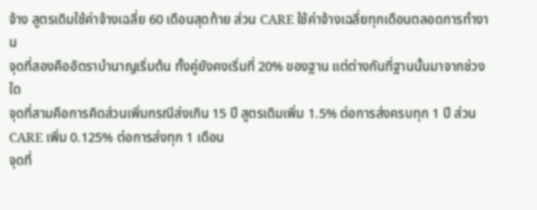จ้าง สูตรเดิมใช้ค่าจ้างเฉลี่ย 60 เดือนสุดท้าย ส่วน CARE ใช้ค่าจ้างเฉลี่ยทุกเดือนตลอดการทำงาน
จุดที่สองคืออัตราบำนาญเริ่มต้น ทั้งคู่ยังคงเริ่มที่ 20% ของฐาน แต่ต่างกันที่ฐานนั้นมาจากช่วงใด
จุดที่สามคือการคิดส่วนเพิ่มกรณีส่งเกิน 15 ปี สูตรเดิมเพิ่ม 1.5% ต่อการส่งครบทุก 1 ปี ส่วน CARE เพิ่ม 0.125% ต่อการส่งทุก 1 เดือน
จุดที่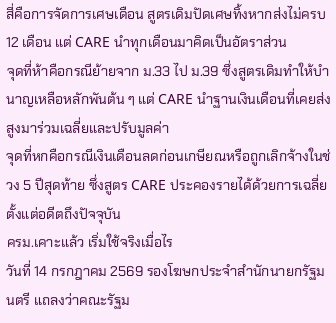สี่คือการจัดการเศษเดือน สูตรเดิมปัดเศษทิ้งหากส่งไม่ครบ 12 เดือน แต่ CARE นำทุกเดือนมาคิดเป็นอัตราส่วน
จุดที่ห้าคือกรณีย้ายจาก ม.33 ไป ม.39 ซึ่งสูตรเดิมทำให้บำนาญเหลือหลักพันต้น ๆ แต่ CARE นำฐานเงินเดือนที่เคยส่งสูงมาร่วมเฉลี่ยและปรับมูลค่า
จุดที่หกคือกรณีเงินเดือนลดก่อนเกษียณหรือถูกเลิกจ้างในช่วง 5 ปีสุดท้าย ซึ่งสูตร CARE ประคองรายได้ด้วยการเฉลี่ยตั้งแต่อดีตถึงปัจจุบัน
ครม.เคาะแล้ว เริ่มใช้จริงเมื่อไร
วันที่ 14 กรกฎาคม 2569 รองโฆษกประจำสำนักนายกรัฐมนตรี แถลงว่าคณะรัฐม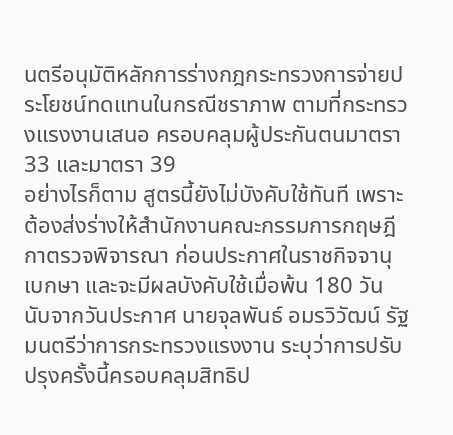นตรีอนุมัติหลักการร่างกฎกระทรวงการจ่ายประโยชน์ทดแทนในกรณีชราภาพ ตามที่กระทรวงแรงงานเสนอ ครอบคลุมผู้ประกันตนมาตรา 33 และมาตรา 39
อย่างไรก็ตาม สูตรนี้ยังไม่บังคับใช้ทันที เพราะต้องส่งร่างให้สำนักงานคณะกรรมการกฤษฎีกาตรวจพิจารณา ก่อนประกาศในราชกิจจานุเบกษา และจะมีผลบังคับใช้เมื่อพ้น 180 วันนับจากวันประกาศ นายจุลพันธ์ อมรวิวัฒน์ รัฐมนตรีว่าการกระทรวงแรงงาน ระบุว่าการปรับปรุงครั้งนี้ครอบคลุมสิทธิป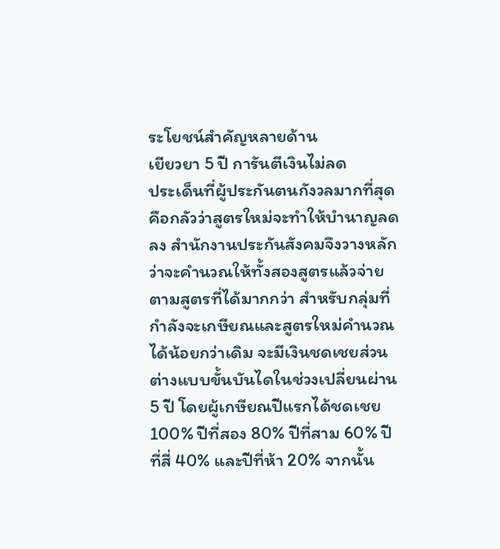ระโยชน์สำคัญหลายด้าน
เยียวยา 5 ปี การันตีเงินไม่ลด
ประเด็นที่ผู้ประกันตนกังวลมากที่สุดคือกลัวว่าสูตรใหม่จะทำให้บำนาญลดลง สำนักงานประกันสังคมจึงวางหลักว่าจะคำนวณให้ทั้งสองสูตรแล้วจ่ายตามสูตรที่ได้มากกว่า สำหรับกลุ่มที่กำลังจะเกษียณและสูตรใหม่คำนวณได้น้อยกว่าเดิม จะมีเงินชดเชยส่วนต่างแบบขั้นบันไดในช่วงเปลี่ยนผ่าน 5 ปี โดยผู้เกษียณปีแรกได้ชดเชย 100% ปีที่สอง 80% ปีที่สาม 60% ปีที่สี่ 40% และปีที่ห้า 20% จากนั้น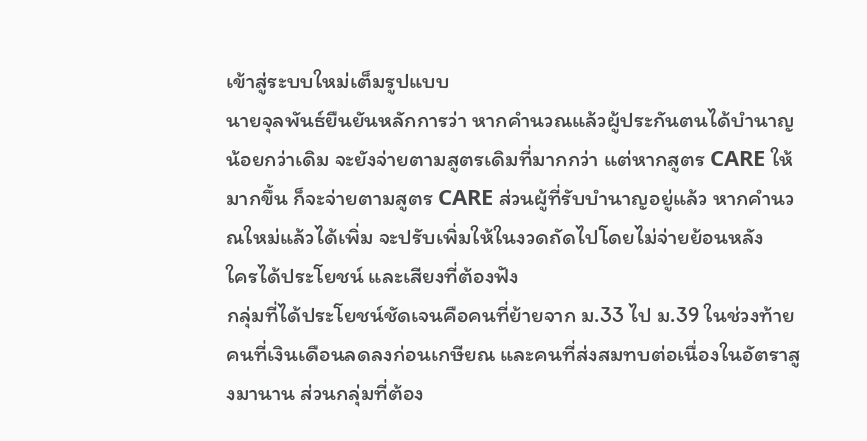เข้าสู่ระบบใหม่เต็มรูปแบบ
นายจุลพันธ์ยืนยันหลักการว่า หากคำนวณแล้วผู้ประกันตนได้บำนาญน้อยกว่าเดิม จะยังจ่ายตามสูตรเดิมที่มากกว่า แต่หากสูตร CARE ให้มากขึ้น ก็จะจ่ายตามสูตร CARE ส่วนผู้ที่รับบำนาญอยู่แล้ว หากคำนวณใหม่แล้วได้เพิ่ม จะปรับเพิ่มให้ในงวดถัดไปโดยไม่จ่ายย้อนหลัง
ใครได้ประโยชน์ และเสียงที่ต้องฟัง
กลุ่มที่ได้ประโยชน์ชัดเจนคือคนที่ย้ายจาก ม.33 ไป ม.39 ในช่วงท้าย คนที่เงินเดือนลดลงก่อนเกษียณ และคนที่ส่งสมทบต่อเนื่องในอัตราสูงมานาน ส่วนกลุ่มที่ต้อง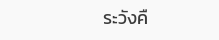ระวังคื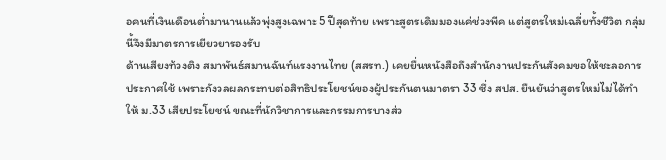อคนที่เงินเดือนต่ำมานานแล้วพุ่งสูงเฉพาะ 5 ปีสุดท้าย เพราะสูตรเดิมมองแค่ช่วงพีค แต่สูตรใหม่เฉลี่ยทั้งชีวิต กลุ่มนี้จึงมีมาตรการเยียวยารองรับ
ด้านเสียงท้วงติง สมาพันธ์สมานฉันท์แรงงานไทย (สสรท.) เคยยื่นหนังสือถึงสำนักงานประกันสังคมขอให้ชะลอการประกาศใช้ เพราะกังวลผลกระทบต่อสิทธิประโยชน์ของผู้ประกันตนมาตรา 33 ซึ่ง สปส. ยืนยันว่าสูตรใหม่ไม่ได้ทำให้ ม.33 เสียประโยชน์ ขณะที่นักวิชาการและกรรมการบางส่ว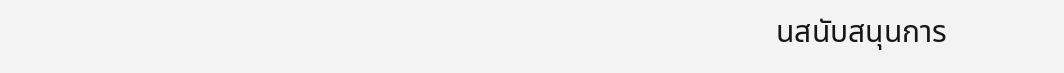นสนับสนุนการ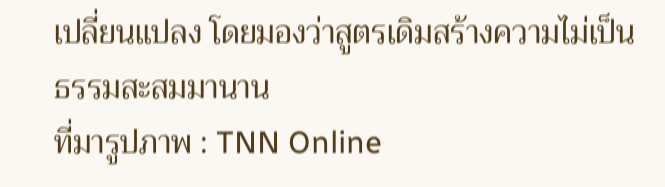เปลี่ยนแปลง โดยมองว่าสูตรเดิมสร้างความไม่เป็นธรรมสะสมมานาน
ที่มารูปภาพ : TNN Online